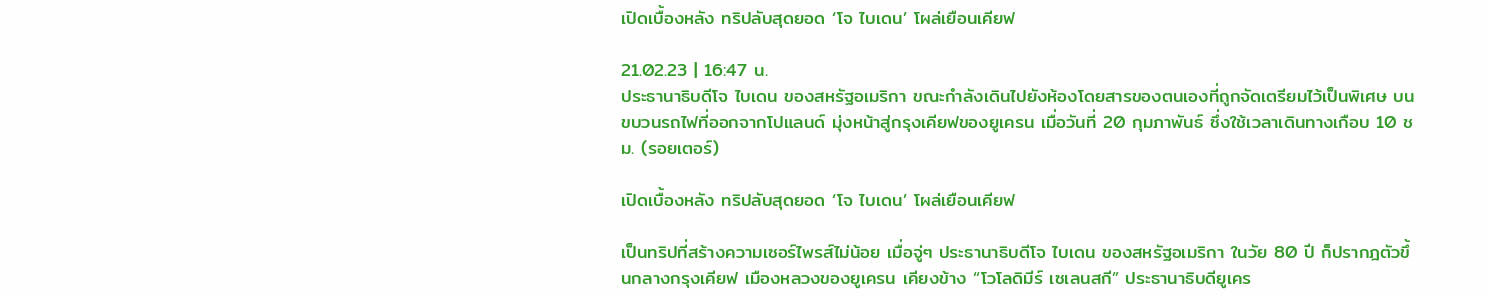เปิดเบื้องหลัง ทริปลับสุดยอด ‘โจ ไบเดน’ โผล่เยือนเคียฟ

21.02.23 | 16:47 น.
ประธานาธิบดีโจ ไบเดน ของสหรัฐอเมริกา ขณะกำลังเดินไปยังห้องโดยสารของตนเองที่ถูกจัดเตรียมไว้เป็นพิเศษ บนขบวนรถไฟที่ออกจากโปแลนด์ มุ่งหน้าสู่กรุงเคียฟของยูเครน เมื่อวันที่ 20 กุมภาพันธ์ ซึ่งใช้เวลาเดินทางเกือบ 10 ชม. (รอยเตอร์)

เปิดเบื้องหลัง ทริปลับสุดยอด ‘โจ ไบเดน’ โผล่เยือนเคียฟ

เป็นทริปที่สร้างความเซอร์ไพรส์ไม่น้อย เมื่อจู่ๆ ประธานาธิบดีโจ ไบเดน ของสหรัฐอเมริกา ในวัย 80 ปี ก็ปรากฎตัวขึ้นกลางกรุงเคียฟ เมืองหลวงของยูเครน เคียงข้าง “โวโลดิมีร์ เซเลนสกี” ประธานาธิบดียูเคร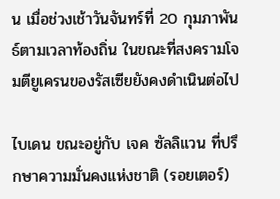น เมื่อช่วงเช้าวันจันทร์ที่ 20 กุมภาพันธ์ตามเวลาท้องถิ่น ในขณะที่สงครามโจมตียูเครนของรัสเซียยังคงดำเนินต่อไป

ไบเดน ขณะอยู่กับ เจค ซัลลิแวน ที่ปรึกษาความมั่นคงแห่งชาติ (รอยเตอร์)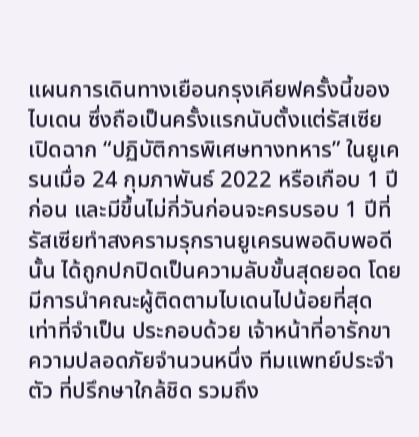แผนการเดินทางเยือนกรุงเคียฟครั้งนี้ของ ไบเดน ซึ่งถือเป็นครั้งแรกนับตั้งแต่รัสเซียเปิดฉาก “ปฏิบัติการพิเศษทางทหาร” ในยูเครนเมื่อ 24 กุมภาพันธ์ 2022 หรือเกือบ 1 ปีก่อน และมีขึ้นไม่กี่วันก่อนจะครบรอบ 1 ปีที่รัสเซียทำสงครามรุกรานยูเครนพอดิบพอดีนั้น ได้ถูกปกปิดเป็นความลับขั้นสุดยอด โดยมีการนำคณะผู้ติดตามไบเดนไปน้อยที่สุดเท่าที่จำเป็น ประกอบด้วย เจ้าหน้าที่อารักขาความปลอดภัยจำนวนหนึ่ง ทีมแพทย์ประจำตัว ที่ปรึกษาใกล้ชิด รวมถึง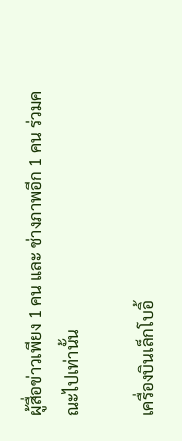ผู้สื่อข่าวเพียง 1 คน และ ช่างภาพอีก 1 คน ร่วมคณะไปเท่านั้น

เครื่องบินเล็กโบอิ้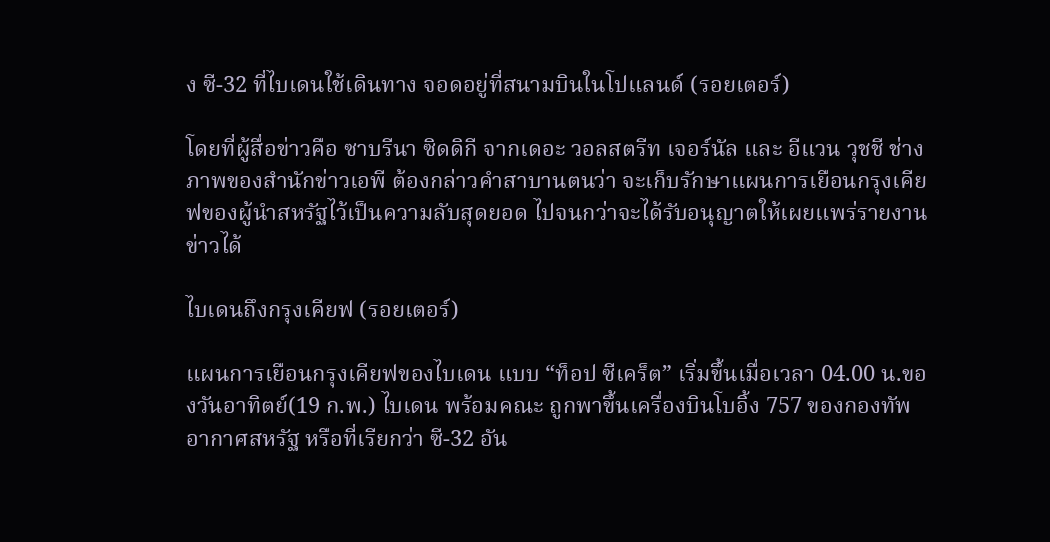ง ซี-32 ที่ไบเดนใช้เดินทาง จอดอยู่ที่สนามบินในโปแลนด์ (รอยเตอร์)

โดยที่ผู้สื่อข่าวคือ ซาบรีนา ซิดดิกี จากเดอะ วอลสตรีท เจอร์นัล และ อีแวน วุชชี ช่างภาพของสำนักข่าวเอพี ต้องกล่าวคำสาบานตนว่า จะเก็บรักษาแผนการเยือนกรุงเคียฟของผู้นำสหรัฐไว้เป็นความลับสุดยอด ไปจนกว่าจะได้รับอนุญาตให้เผยแพร่รายงานข่าวได้

ไบเดนถึงกรุงเคียฟ (รอยเตอร์)

แผนการเยือนกรุงเคียฟของไบเดน แบบ “ท็อป ซีเคร็ต” เริ่มขึ้นเมื่อเวลา 04.00 น.ของวันอาทิตย์(19 ก.พ.) ไบเดน พร้อมคณะ ถูกพาขึ้นเครื่องบินโบอิ้ง 757 ของกองทัพอากาศสหรัฐ หรือที่เรียกว่า ซี-32 อัน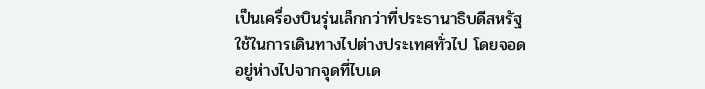เป็นเครื่องบินรุ่นเล็กกว่าที่ประธานาธิบดีสหรัฐใช้ในการเดินทางไปต่างประเทศทั่วไป โดยจอดอยู่ห่างไปจากจุดที่ไบเด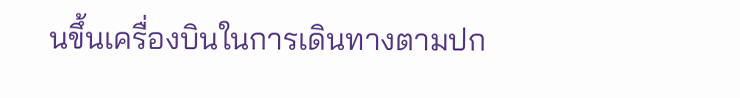นขึ้นเครื่องบินในการเดินทางตามปก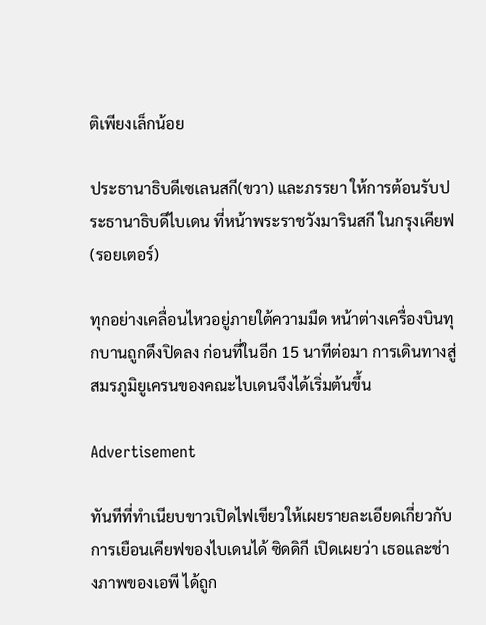ติเพียงเล็กน้อย

ประธานาธิบดีเซเลนสกี(ขวา) และภรรยา ให้การต้อนรับประธานาธิบดีไบเดน ที่หน้าพระราชวังมารินสกี ในกรุงเคียฟ (รอยเตอร์)

ทุกอย่างเคลื่อนไหวอยู่ภายใต้ความมืด หน้าต่างเครื่องบินทุกบานถูกดึงปิดลง ก่อนที่ในอีก 15 นาทีต่อมา การเดินทางสู่สมรภูมิยูเครนของคณะไบเดนจึงได้เริ่มต้นขึ้น

Advertisement

ทันทีที่ทำเนียบขาวเปิดไฟเขียวให้เผยรายละเอียดเกี่ยวกับการเยือนเคียฟของไบเดนได้ ซิดดิกี เปิดเผยว่า เธอและช่างภาพของเอพี ได้ถูก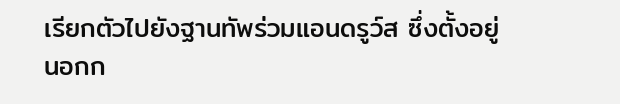เรียกตัวไปยังฐานทัพร่วมแอนดรูว์ส ซึ่งตั้งอยู่นอกก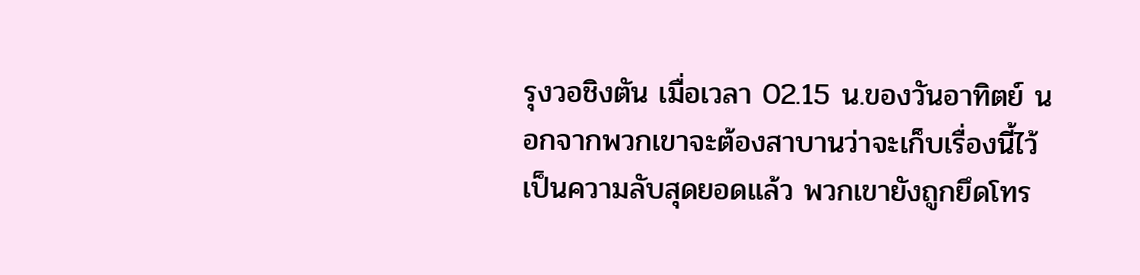รุงวอชิงตัน เมื่อเวลา 02.15 น.ของวันอาทิตย์ นอกจากพวกเขาจะต้องสาบานว่าจะเก็บเรื่องนี้ไว้เป็นความลับสุดยอดแล้ว พวกเขายังถูกยึดโทร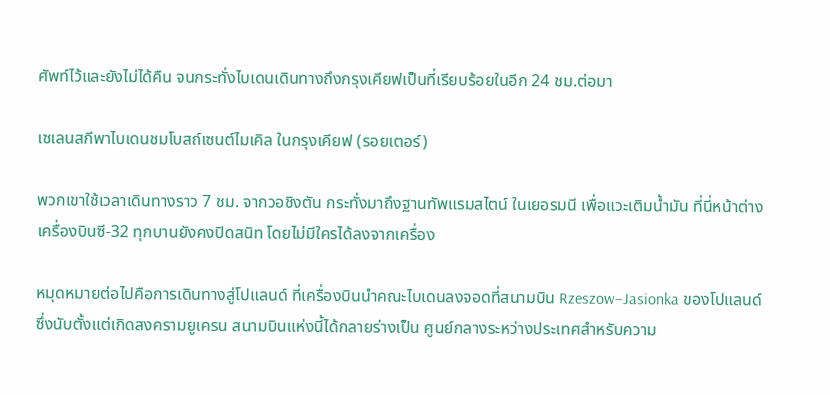ศัพท์ไว้และยังไม่ได้คืน จนกระทั่งไบเดนเดินทางถึงกรุงเคียฟเป็นที่เรียบร้อยในอีก 24 ชม.ต่อมา

เซเลนสกีพาไบเดนชมโบสถ์เซนต์ไมเคิล ในกรุงเคียฟ (รอยเตอร์)

พวกเขาใช้เวลาเดินทางราว 7 ชม. จากวอชิงตัน กระทั่งมาถึงฐานทัพแรมสไตน์ ในเยอรมนี เพื่อแวะเติมน้ำมัน ที่นี่หน้าต่างเครื่องบินซี-32 ทุกบานยังคงปิดสนิท โดยไม่มีใครได้ลงจากเครื่อง

หมุดหมายต่อไปคือการเดินทางสู่โปแลนด์ ที่เครื่องบินนำคณะไบเดนลงจอดที่สนามบิน Rzeszow–Jasionka ของโปแลนด์ ซึ่งนับตั้งแต่เกิดสงครามยูเครน สนามบินแห่งนี้ได้กลายร่างเป็น ศูนย์กลางระหว่างประเทศสำหรับความ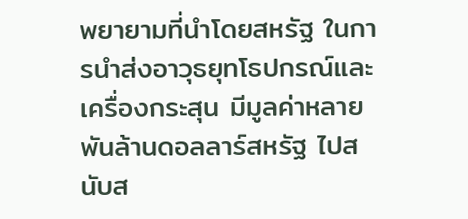พยายามที่นำโดยสหรัฐ ในการนำส่งอาวุธยุทโธปกรณ์และเครื่องกระสุน มีมูลค่าหลายพันล้านดอลลาร์สหรัฐ ไปสนับส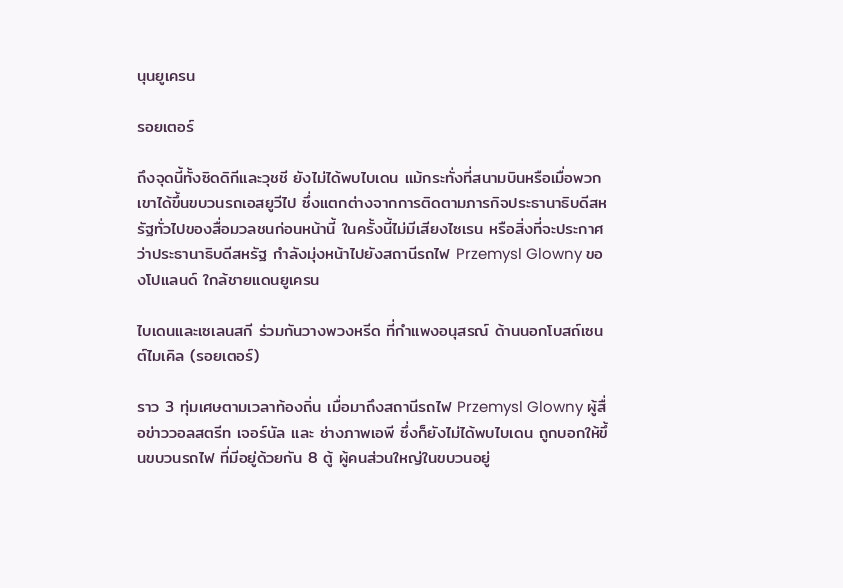นุนยูเครน

รอยเตอร์

ถึงจุดนี้ทั้งซิดดิกีและวุชชี ยังไม่ได้พบไบเดน แม้กระทั่งที่สนามบินหรือเมื่อพวกเขาได้ขึ้นขบวนรถเอสยูวีไป ซึ่งแตกต่างจากการติดตามภารกิจประธานาธิบดีสหรัฐทั่วไปของสื่อมวลชนก่อนหน้านี้ ในครั้งนี้ไม่มีเสียงไซเรน หรือสิ่งที่จะประกาศว่าประธานาธิบดีสหรัฐ กำลังมุ่งหน้าไปยังสถานีรถไฟ Przemysl Glowny ของโปแลนด์ ใกล้ชายแดนยูเครน

ไบเดนและเซเลนสกี ร่วมกันวางพวงหรีด ที่กำแพงอนุสรณ์ ด้านนอกโบสถ์เซนต์ไมเคิล (รอยเตอร์)

ราว 3 ทุ่มเศษตามเวลาท้องถิ่น เมื่อมาถึงสถานีรถไฟ Przemysl Glowny ผู้สื่อข่าววอลสตรีท เจอร์นัล และ ช่างภาพเอพี ซึ่งก็ยังไม่ได้พบไบเดน ถูกบอกให้ขึ้นขบวนรถไฟ ที่มีอยู่ด้วยกัน 8 ตู้ ผู้คนส่วนใหญ่ในขบวนอยู่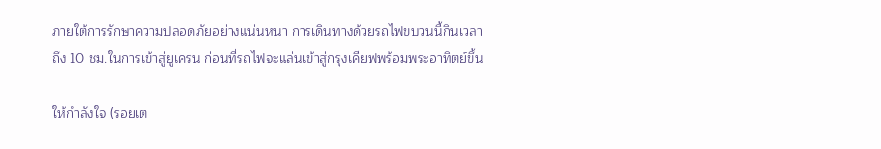ภายใต้การรักษาความปลอดภัยอย่างแน่นหนา การเดินทางด้วยรถไฟขบวนนี้กินเวลาถึง 10 ชม.ในการเข้าสู่ยูเครน ก่อนที่รถไฟจะแล่นเข้าสู่กรุงเคียฟพร้อมพระอาทิตย์ขึ้น

ให้กำลังใจ (รอยเต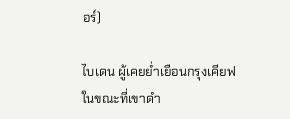อร์)

ไบเดน ผู้เคยย่ำเยือนกรุงเคียฟในขณะที่เขาดำ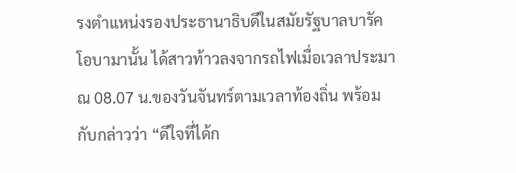รงตำแหน่งรองประธานาธิบดีในสมัยรัฐบาลบารัค โอบามานั้น ได้สาวท้าวลงจากรถไฟเมื่อเวลาประมาณ 08.07 น.ของวันจันทร์ตามเวลาท้องถิ่น พร้อมกับกล่าวว่า “ดีใจที่ได้ก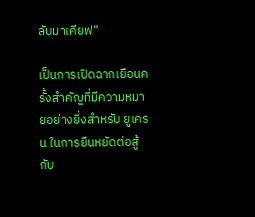ลับมาเคียฟ”

เป็นการเปิดฉากเยือนครั้งสำคัญที่มีความหมายอย่างยิ่งสำหรับ ยูเครน ในการยืนหยัดต่อสู้กับ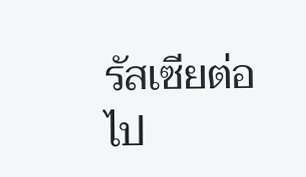รัสเซียต่อไป